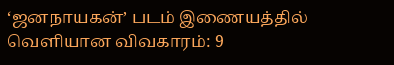‘ஜனநாயகன்’ படம் இணையத்தில் வெளியான விவகாரம்: 9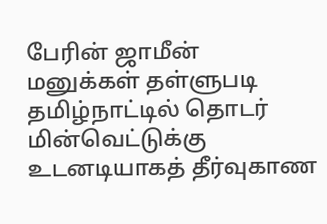பேரின் ஜாமீன் மனுக்கள் தள்ளுபடி தமிழ்நாட்டில் தொடர் மின்வெட்டுக்கு உடனடியாகத் தீர்வுகாண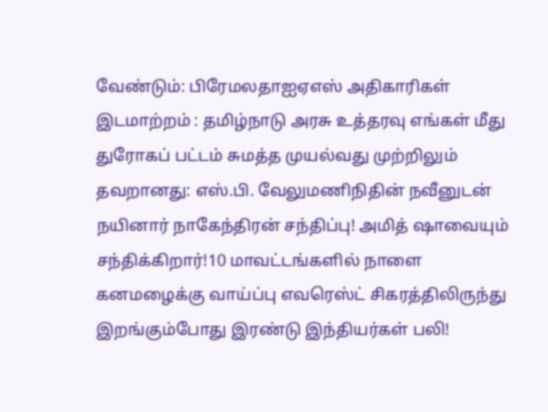வேண்டும்: பிரேமலதாஐஏஎஸ் அதிகாரிகள் இடமாற்றம் : தமிழ்நாடு அரசு உத்தரவு எங்கள் மீது துரோகப் பட்டம் சுமத்த முயல்வது முற்றிலும் தவறானது: எஸ்.பி. வேலுமணிநிதின் நவீனுடன் நயினார் நாகேந்திரன் சந்திப்பு! அமித் ஷாவையும் சந்திக்கிறார்!10 மாவட்டங்களில் நாளை கனமழைக்கு வாய்ப்பு எவரெஸ்ட் சிகரத்திலிருந்து இறங்கும்போது இரண்டு இந்தியர்கள் பலி!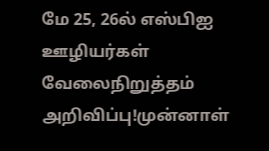மே 25, 26ல் எஸ்பிஐ ஊழியர்கள் வேலைநிறுத்தம் அறிவிப்பு!முன்னாள்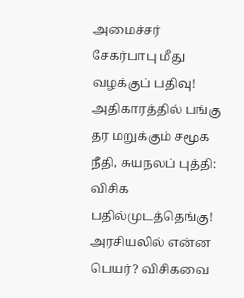அமைச்சர் சேகர்பாபு மீது வழக்குப் பதிவு! அதிகாரத்தில் பங்கு தர மறுக்கும் சமூக நீதி, சுயநலப் புத்தி: விசிக பதில்முடத்தெங்கு! அரசியலில் என்ன பெயர்? விசிகவை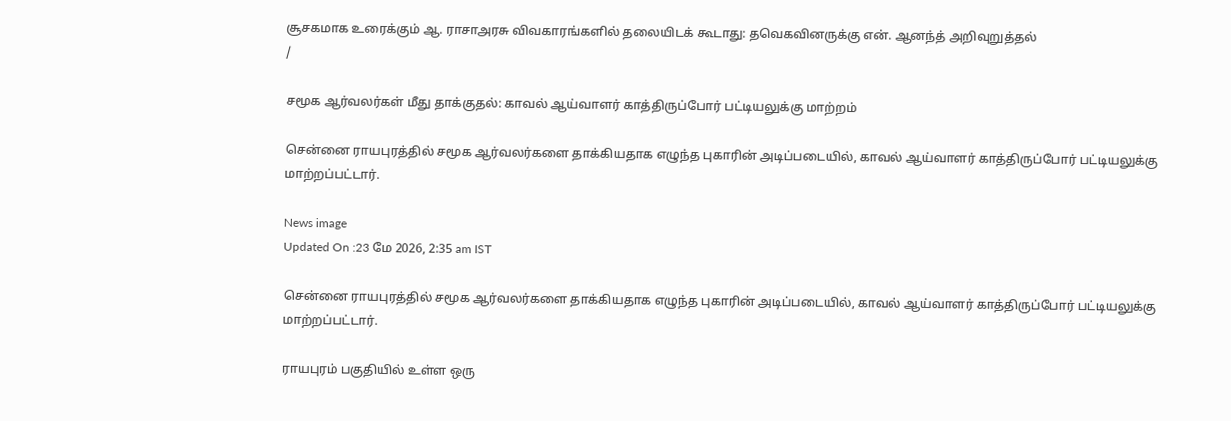சூசகமாக உரைக்கும் ஆ. ராசாஅரசு விவகாரங்களில் தலையிடக் கூடாது: தவெகவினருக்கு என். ஆனந்த் அறிவுறுத்தல்
/

சமூக ஆர்வலர்கள் மீது தாக்குதல்: காவல் ஆய்வாளர் காத்திருப்போர் பட்டியலுக்கு மாற்றம்

சென்னை ராயபுரத்தில் சமூக ஆர்வலர்களை தாக்கியதாக எழுந்த புகாரின் அடிப்படையில், காவல் ஆய்வாளர் காத்திருப்போர் பட்டியலுக்கு மாற்றப்பட்டார்.

News image
Updated On :23 மே 2026, 2:35 am IST

சென்னை ராயபுரத்தில் சமூக ஆர்வலர்களை தாக்கியதாக எழுந்த புகாரின் அடிப்படையில், காவல் ஆய்வாளர் காத்திருப்போர் பட்டியலுக்கு மாற்றப்பட்டார்.

ராயபுரம் பகுதியில் உள்ள ஒரு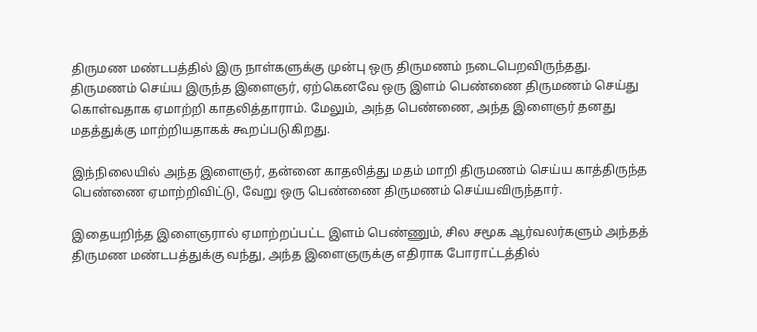திருமண மண்டபத்தில் இரு நாள்களுக்கு முன்பு ஒரு திருமணம் நடைபெறவிருந்தது. திருமணம் செய்ய இருந்த இளைஞர், ஏற்கெனவே ஒரு இளம் பெண்ணை திருமணம் செய்து கொள்வதாக ஏமாற்றி காதலித்தாராம். மேலும், அந்த பெண்ணை, அந்த இளைஞர் தனது மதத்துக்கு மாற்றியதாகக் கூறப்படுகிறது.

இந்நிலையில் அந்த இளைஞர், தன்னை காதலித்து மதம் மாறி திருமணம் செய்ய காத்திருந்த பெண்ணை ஏமாற்றிவிட்டு, வேறு ஒரு பெண்ணை திருமணம் செய்யவிருந்தார்.

இதையறிந்த இளைஞரால் ஏமாற்றப்பட்ட இளம் பெண்ணும், சில சமூக ஆர்வலர்களும் அந்தத் திருமண மண்டபத்துக்கு வந்து, அந்த இளைஞருக்கு எதிராக போராட்டத்தில்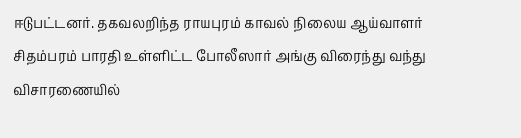ஈடுபட்டனர். தகவலறிந்த ராயபுரம் காவல் நிலைய ஆய்வாளர் சிதம்பரம் பாரதி உள்ளிட்ட போலீஸார் அங்கு விரைந்து வந்து விசாரணையில்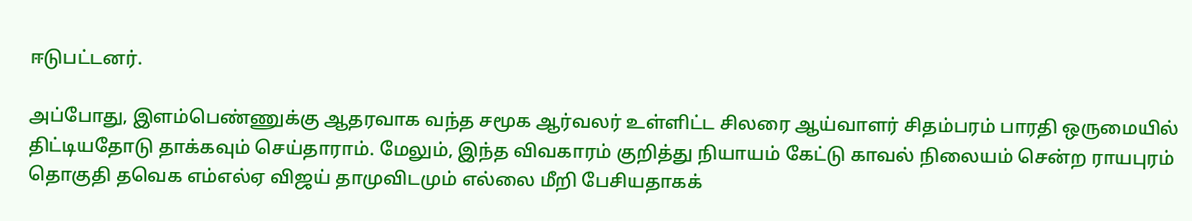ஈடுபட்டனர்.

அப்போது, இளம்பெண்ணுக்கு ஆதரவாக வந்த சமூக ஆர்வலர் உள்ளிட்ட சிலரை ஆய்வாளர் சிதம்பரம் பாரதி ஒருமையில் திட்டியதோடு தாக்கவும் செய்தாராம். மேலும், இந்த விவகாரம் குறித்து நியாயம் கேட்டு காவல் நிலையம் சென்ற ராயபுரம் தொகுதி தவெக எம்எல்ஏ விஜய் தாமுவிடமும் எல்லை மீறி பேசியதாகக்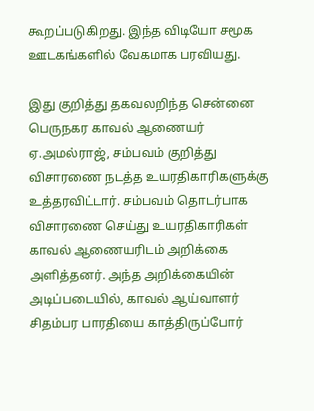கூறப்படுகிறது. இந்த விடியோ சமூக ஊடகங்களில் வேகமாக பரவியது.

இது குறித்து தகவலறிந்த சென்னை பெருநகர காவல் ஆணையர் ஏ.அமல்ராஜ், சம்பவம் குறித்து விசாரணை நடத்த உயரதிகாரிகளுக்கு உத்தரவிட்டார். சம்பவம் தொடர்பாக விசாரணை செய்து உயரதிகாரிகள் காவல் ஆணையரிடம் அறிக்கை அளித்தனர். அந்த அறிக்கையின் அடிப்படையில், காவல் ஆய்வாளர் சிதம்பர பாரதியை காத்திருப்போர்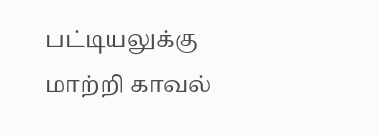பட்டியலுக்கு மாற்றி காவல்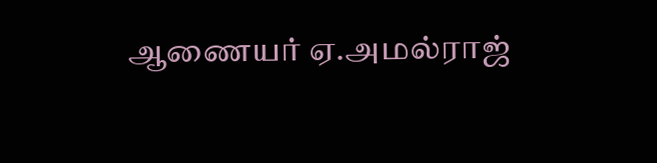ஆணையர் ஏ.அமல்ராஜ்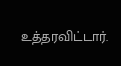உத்தரவிட்டார்.